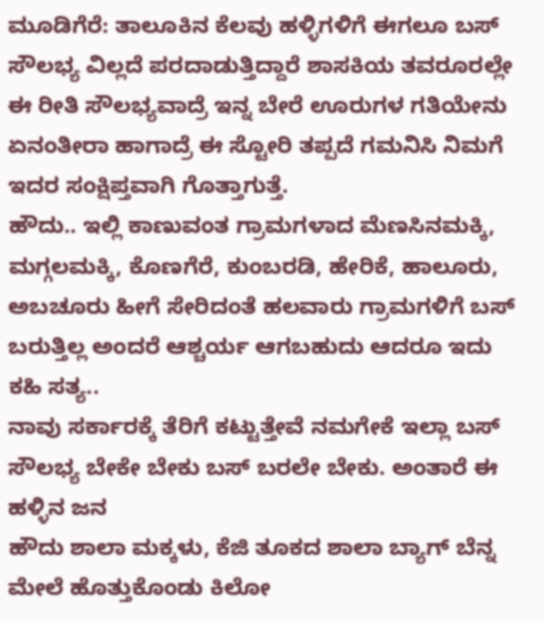ಮೂಡಿಗೆರೆ: ತಾಲೂಕಿನ ಕೆಲವು ಹಳ್ಳಿಗಳಿಗೆ ಈಗಲೂ ಬಸ್ ಸೌಲಭ್ಯ ವಿಲ್ಲದೆ ಪರದಾಡುತ್ತಿದ್ದಾರೆ ಶಾಸಕಿಯ ತವರೂರಲ್ಲೇ ಈ ರೀತಿ ಸೌಲಭ್ಯವಾದ್ರೆ ಇನ್ನ ಬೇರೆ ಊರುಗಳ ಗತಿಯೇನು ಏನಂತೀರಾ ಹಾಗಾದ್ರೆ ಈ ಸ್ಟೋರಿ ತಪ್ಪದೆ ಗಮನಿಸಿ ನಿಮಗೆ ಇದರ ಸಂಕ್ಷಿಪ್ತವಾಗಿ ಗೊತ್ತಾಗುತ್ತೆ.
ಹೌದು.. ಇಲ್ಲಿ ಕಾಣುವಂತ ಗ್ರಾಮಗಳಾದ ಮೆಣಸಿನಮಕ್ಕಿ, ಮಗ್ಗಲಮಕ್ಕಿ, ಕೊಣಗೆರೆ, ಕುಂಬರಡಿ, ಹೇರಿಕೆ, ಹಾಲೂರು, ಅಬಚೂರು ಹೀಗೆ ಸೇರಿದಂತೆ ಹಲವಾರು ಗ್ರಾಮಗಳಿಗೆ ಬಸ್ ಬರುತ್ತಿಲ್ಲ ಅಂದರೆ ಆಶ್ಚರ್ಯ ಆಗಬಹುದು ಆದರೂ ಇದು ಕಹಿ ಸತ್ಯ..
ನಾವು ಸರ್ಕಾರಕ್ಕೆ ತೆರಿಗೆ ಕಟ್ಟುತ್ತೇವೆ ನಮಗೇಕೆ ಇಲ್ಲಾ ಬಸ್ ಸೌಲಭ್ಯ ಬೇಕೇ ಬೇಕು ಬಸ್ ಬರಲೇ ಬೇಕು. ಅಂತಾರೆ ಈ ಹಳ್ಳಿನ ಜನ
ಹೌದು ಶಾಲಾ ಮಕ್ಕಳು, ಕೆಜಿ ತೂಕದ ಶಾಲಾ ಬ್ಯಾಗ್ ಬೆನ್ನ ಮೇಲೆ ಹೊತ್ತುಕೊಂಡು ಕಿಲೋ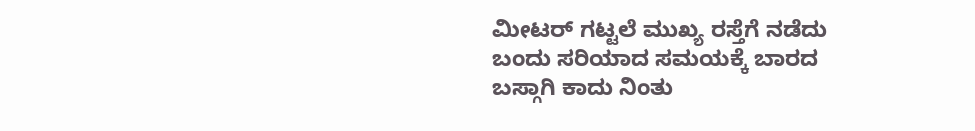ಮೀಟರ್ ಗಟ್ಟಲೆ ಮುಖ್ಯ ರಸ್ತೆಗೆ ನಡೆದು ಬಂದು ಸರಿಯಾದ ಸಮಯಕ್ಕೆ ಬಾರದ ಬಸ್ಗಾಗಿ ಕಾದು ನಿಂತು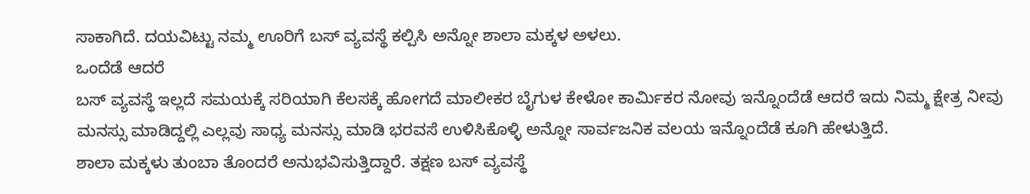ಸಾಕಾಗಿದೆ. ದಯವಿಟ್ಟು ನಮ್ಮ ಊರಿಗೆ ಬಸ್ ವ್ಯವಸ್ಥೆ ಕಲ್ಪಿಸಿ ಅನ್ನೋ ಶಾಲಾ ಮಕ್ಕಳ ಅಳಲು.
ಒಂದೆಡೆ ಆದರೆ
ಬಸ್ ವ್ಯವಸ್ಥೆ ಇಲ್ಲದೆ ಸಮಯಕ್ಕೆ ಸರಿಯಾಗಿ ಕೆಲಸಕ್ಕೆ ಹೋಗದೆ ಮಾಲೀಕರ ಬೈಗುಳ ಕೇಳೋ ಕಾರ್ಮಿಕರ ನೋವು ಇನ್ನೊಂದೆಡೆ ಆದರೆ ಇದು ನಿಮ್ಮ ಕ್ಷೇತ್ರ ನೀವು ಮನಸ್ಸು ಮಾಡಿದ್ದಲ್ಲಿ ಎಲ್ಲವು ಸಾಧ್ಯ ಮನಸ್ಸು ಮಾಡಿ ಭರವಸೆ ಉಳಿಸಿಕೊಳ್ಳಿ ಅನ್ನೋ ಸಾರ್ವಜನಿಕ ವಲಯ ಇನ್ನೊಂದೆಡೆ ಕೂಗಿ ಹೇಳುತ್ತಿದೆ.
ಶಾಲಾ ಮಕ್ಕಳು ತುಂಬಾ ತೊಂದರೆ ಅನುಭವಿಸುತ್ತಿದ್ದಾರೆ. ತಕ್ಷಣ ಬಸ್ ವ್ಯವಸ್ಥೆ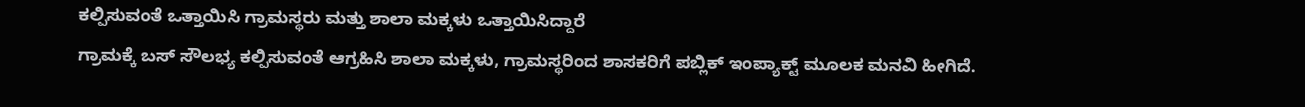ಕಲ್ಪಿಸುವಂತೆ ಒತ್ತಾಯಿಸಿ ಗ್ರಾಮಸ್ಥರು ಮತ್ತು ಶಾಲಾ ಮಕ್ಕಳು ಒತ್ತಾಯಿಸಿದ್ದಾರೆ
ಗ್ರಾಮಕ್ಕೆ ಬಸ್ ಸೌಲಭ್ಯ ಕಲ್ಪಿಸುವಂತೆ ಆಗ್ರಹಿಸಿ ಶಾಲಾ ಮಕ್ಕಳು, ಗ್ರಾಮಸ್ಥರಿಂದ ಶಾಸಕರಿಗೆ ಪಬ್ಲಿಕ್ ಇಂಪ್ಯಾಕ್ಟ್ ಮೂಲಕ ಮನವಿ ಹೀಗಿದೆ.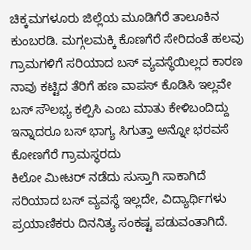ಚಿಕ್ಕಮಗಳೂರು ಜಿಲ್ಲೆಯ ಮೂಡಿಗೆರೆ ತಾಲೂಕಿನ ಕುಂಬರಡಿ. ಮಗ್ಗಲಮಕ್ಕಿ ಕೊಣಗೆರೆ ಸೇರಿದಂತೆ ಹಲವು ಗ್ರಾಮಗಳಿಗೆ ಸರಿಯಾದ ಬಸ್ ವ್ಯವಸ್ಥೆಯಿಲ್ಲದ ಕಾರಣ ನಾವು ಕಟ್ಟಿದ ತೆರಿಗೆ ಹಣ ವಾಪಸ್ ಕೊಡಿಸಿ ಇಲ್ಲವೇ ಬಸ್ ಸೌಲಭ್ಯ ಕಲ್ಪಿಸಿ ಎಂಬ ಮಾತು ಕೇಳಿಬಂದಿದ್ದು ಇನ್ನಾದರೂ ಬಸ್ ಭಾಗ್ಯ ಸಿಗುತ್ತಾ ಅನ್ನೋ ಭರವಸೆ ಕೋಣಗೆರೆ ಗ್ರಾಮಸ್ಥರದು
ಕಿಲೋ ಮೀಟರ್ ನಡೆದು ಸುಸ್ತಾಗಿ ಸಾಕಾಗಿದೆ ಸರಿಯಾದ ಬಸ್ ವ್ಯವಸ್ಥೆ ಇಲ್ಲದೇ, ವಿದ್ಯಾರ್ಥಿಗಳು ಪ್ರಯಾಣಿಕರು ದಿನನಿತ್ಯ ಸಂಕಷ್ಟ ಪಡುವಂತಾಗಿದೆ.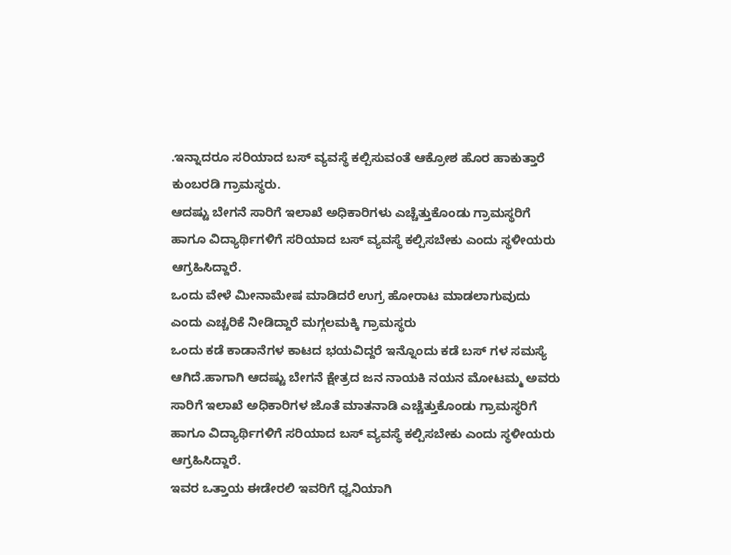.ಇನ್ನಾದರೂ ಸರಿಯಾದ ಬಸ್ ವ್ಯವಸ್ಥೆ ಕಲ್ಪಿಸುವಂತೆ ಆಕ್ರೋಶ ಹೊರ ಹಾಕುತ್ತಾರೆ ಕುಂಬರಡಿ ಗ್ರಾಮಸ್ಥರು.
ಆದಷ್ಟು ಬೇಗನೆ ಸಾರಿಗೆ ಇಲಾಖೆ ಅಧಿಕಾರಿಗಳು ಎಚ್ಚೆತ್ತುಕೊಂಡು ಗ್ರಾಮಸ್ಥರಿಗೆ ಹಾಗೂ ವಿದ್ಯಾರ್ಥಿಗಳಿಗೆ ಸರಿಯಾದ ಬಸ್ ವ್ಯವಸ್ಥೆ ಕಲ್ಪಿಸಬೇಕು ಎಂದು ಸ್ಥಳೀಯರು ಆಗ್ರಹಿಸಿದ್ದಾರೆ.
ಒಂದು ವೇಳೆ ಮೀನಾಮೇಷ ಮಾಡಿದರೆ ಉಗ್ರ ಹೋರಾಟ ಮಾಡಲಾಗುವುದು ಎಂದು ಎಚ್ಚರಿಕೆ ನೀಡಿದ್ದಾರೆ ಮಗ್ಗಲಮಕ್ಕಿ ಗ್ರಾಮಸ್ಥರು
ಒಂದು ಕಡೆ ಕಾಡಾನೆಗಳ ಕಾಟದ ಭಯವಿದ್ದರೆ ಇನ್ನೊಂದು ಕಡೆ ಬಸ್ ಗಳ ಸಮಸ್ಯೆ ಆಗಿದೆ.ಹಾಗಾಗಿ ಆದಷ್ಟು ಬೇಗನೆ ಕ್ಷೇತ್ರದ ಜನ ನಾಯಕಿ ನಯನ ಮೋಟಮ್ಮ ಅವರು ಸಾರಿಗೆ ಇಲಾಖೆ ಅಧಿಕಾರಿಗಳ ಜೊತೆ ಮಾತನಾಡಿ ಎಚ್ಚೆತ್ತುಕೊಂಡು ಗ್ರಾಮಸ್ಥರಿಗೆ ಹಾಗೂ ವಿದ್ಯಾರ್ಥಿಗಳಿಗೆ ಸರಿಯಾದ ಬಸ್ ವ್ಯವಸ್ಥೆ ಕಲ್ಪಿಸಬೇಕು ಎಂದು ಸ್ಥಳೀಯರು ಆಗ್ರಹಿಸಿದ್ದಾರೆ.
ಇವರ ಒತ್ತಾಯ ಈಡೇರಲಿ ಇವರಿಗೆ ಧ್ವನಿಯಾಗಿ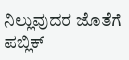ನಿಲ್ಲುವುದರ ಜೊತೆಗೆ ಪಬ್ಲಿಕ್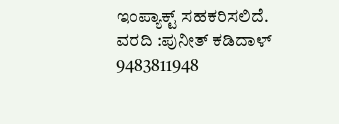ಇಂಪ್ಯಾಕ್ಟ್ ಸಹಕರಿಸಲಿದೆ.
ವರದಿ :ಪುನೀತ್ ಕಡಿದಾಳ್
9483811948